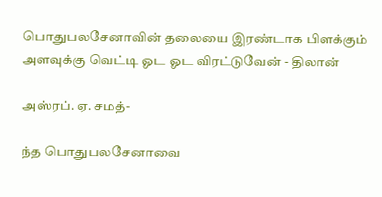பொதுபலசேனாவின் தலையை இரண்டாக பிளக்கும் அளவுக்கு வெட்டி ஓட ஓட விரட்டுவேன் - திலான்

அஸ்ரப். ஏ. சமத்-

ந்த பொதுபலசேனாவை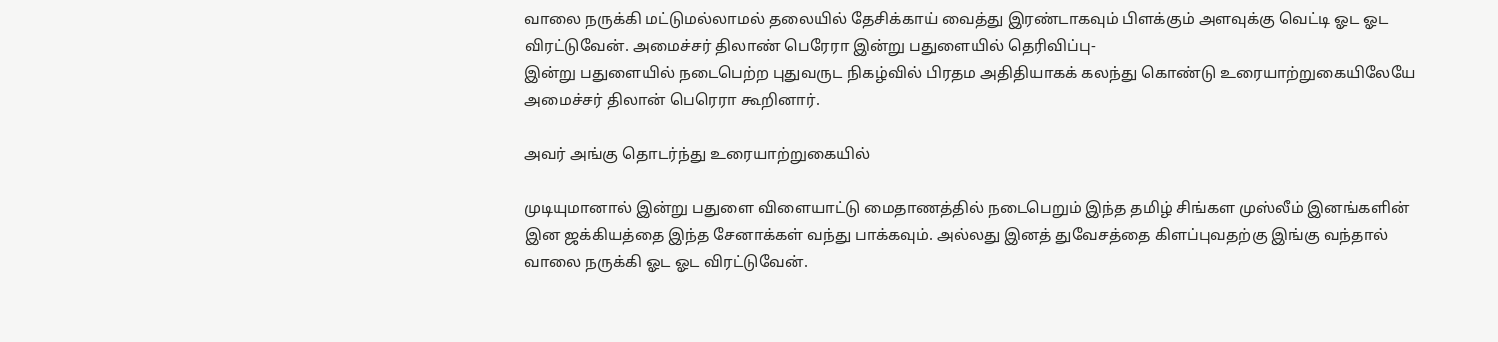வாலை நருக்கி மட்டுமல்லாமல் தலையில் தேசிக்காய் வைத்து இரண்டாகவும் பிளக்கும் அளவுக்கு வெட்டி ஓட ஓட விரட்டுவேன். அமைச்சர் திலாண் பெரேரா இன்று பதுளையில் தெரிவிப்பு-
இன்று பதுளையில் நடைபெற்ற புதுவருட நிகழ்வில் பிரதம அதிதியாகக் கலந்து கொண்டு உரையாற்றுகையிலேயே அமைச்சர் திலான் பெரெரா கூறினார்.

அவர் அங்கு தொடர்ந்து உரையாற்றுகையில்

முடியுமானால் இன்று பதுளை விளையாட்டு மைதாணத்தில் நடைபெறும் இந்த தமிழ் சிங்கள முஸ்லீம் இனங்களின் இன ஜக்கியத்தை இந்த சேனாக்கள் வந்து பாக்கவும். அல்லது இனத் துவேசத்தை கிளப்புவதற்கு இங்கு வந்தால் வாலை நருக்கி ஓட ஓட விரட்டுவேன்.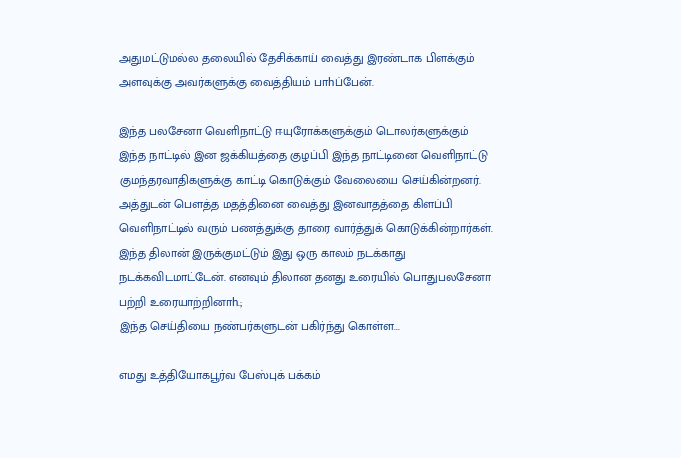அதுமட்டுமல்ல தலையில் தேசிக்காய் வைத்து இரண்டாக பிளக்கும் அளவுக்கு அவர்களுக்கு வைத்தியம் பாhப்பேன்.

இந்த பலசேனா வெளிநாட்டு ஈயுரோக்களுக்கும் டொலர்களுக்கும் இந்த நாட்டில் இன ஜக்கியத்தை குழப்பி இந்த நாட்டினை வெளிநாட்டு குமந்தரவாதிகளுக்கு காட்டி கொடுக்கும் வேலையை செய்கின்றனர். அத்துடன் பௌத்த மதத்தினை வைத்து இனவாதத்தை கிளப்பி வெளிநாட்டில் வரும் பணத்துக்கு தாரை வார்த்துக் கொடுக்கின்றார்கள். இந்த திலான் இருக்குமட்டும் இது ஒரு காலம் நடக்காது நடக்கவிடமாட்டேன். எனவும் திலான தனது உரையில் பொதுபலசேனா பற்றி உரையாற்றினாh.;
இந்த செய்தியை நண்பர்களுடன் பகிர்ந்து கொள்ள...

எமது உத்தியோகபூர்வ பேஸ்புக் பக்கம்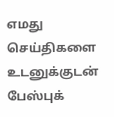எமது செய்திகளை உடனுக்குடன் பேஸ்புக்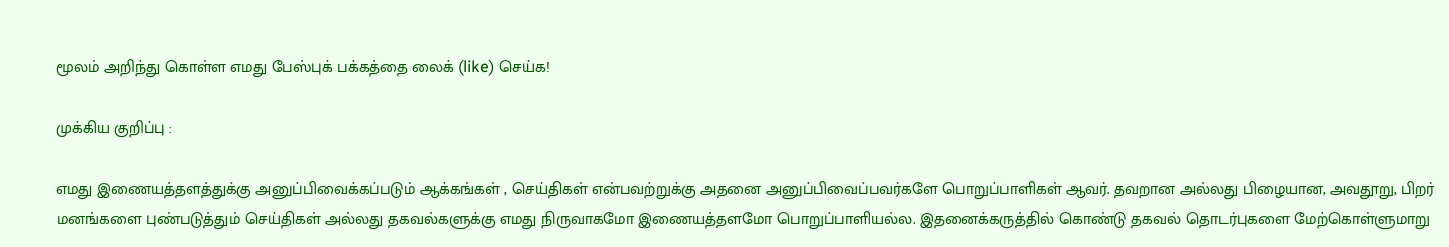மூலம் அறிந்து கொள்ள எமது பேஸ்புக் பக்கத்தை லைக் (like) செய்க!

முக்கிய குறிப்பு :

எமது இணையத்தளத்துக்கு அனுப்பிவைக்கப்படும் ஆக்கங்கள் , செய்திகள் என்பவற்றுக்கு அதனை அனுப்பிவைப்பவர்களே பொறுப்பாளிகள் ஆவர். தவறான அல்லது பிழையான, அவதூறு, பிறர் மனங்களை புண்படுத்தும் செய்திகள் அல்லது தகவல்களுக்கு எமது நிருவாகமோ இணையத்தளமோ பொறுப்பாளியல்ல. இதனைக்கருத்தில் கொண்டு தகவல் தொடர்புகளை மேற்கொள்ளுமாறு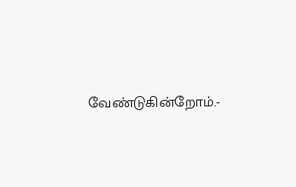வேண்டுகின்றோம்.-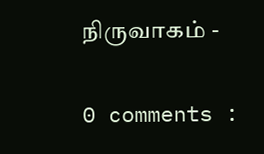நிருவாகம் -

0 comments :